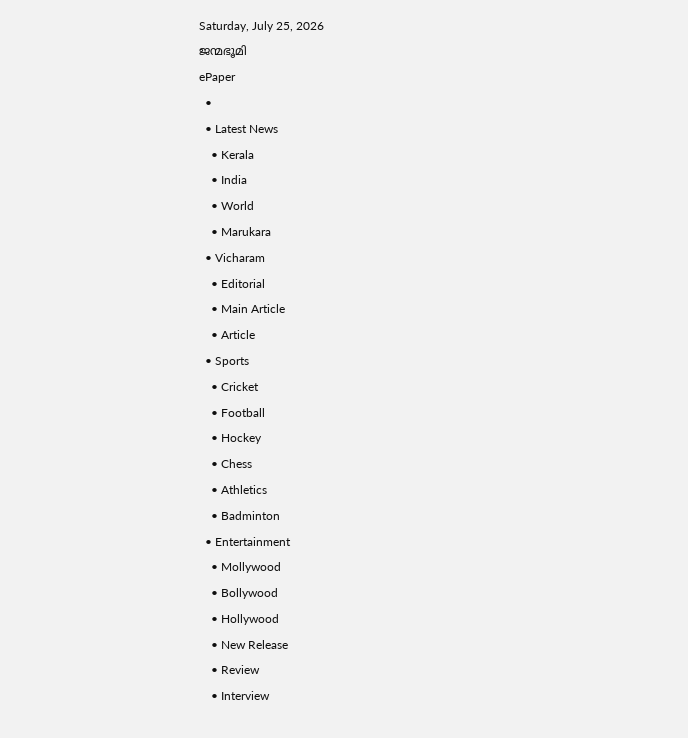Saturday, July 25, 2026
ജന്മഭൂമി
ePaper
  •
  • Latest News
    • Kerala
    • India
    • World
    • Marukara
  • Vicharam
    • Editorial
    • Main Article
    • Article
  • Sports
    • Cricket
    • Football
    • Hockey
    • Chess
    • Athletics
    • Badminton
  • Entertainment
    • Mollywood
    • Bollywood
    • Hollywood
    • New Release
    • Review
    • Interview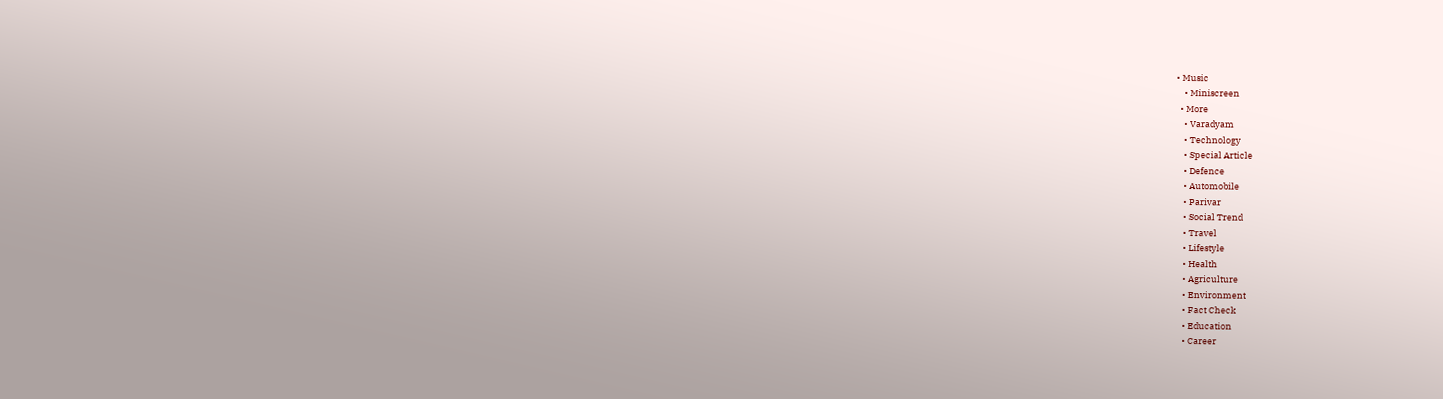• Music
    • Miniscreen
  • More
    • Varadyam
    • Technology
    • Special Article
    • Defence
    • Automobile
    • Parivar
    • Social Trend
    • Travel
    • Lifestyle
    • Health
    • Agriculture
    • Environment
    • Fact Check
    • Education
    • Career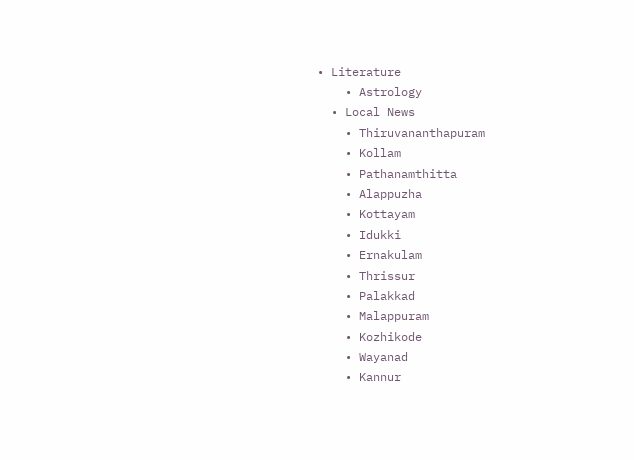• Literature
    • Astrology
  • Local News
    • Thiruvananthapuram
    • Kollam
    • Pathanamthitta
    • Alappuzha
    • Kottayam
    • Idukki
    • Ernakulam
    • Thrissur
    • Palakkad
    • Malappuram
    • Kozhikode
    • Wayanad
    • Kannur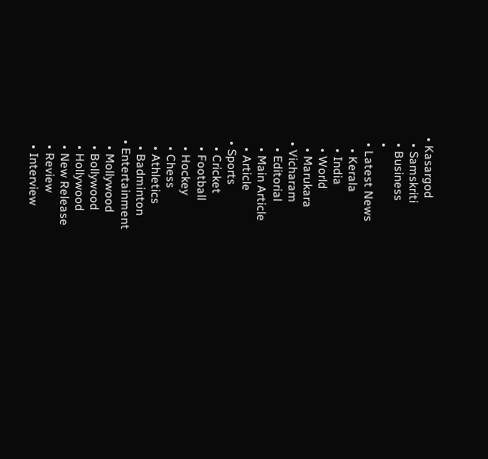• Kasargod
  • Samskriti
  • Business
  •
  • Latest News
    • Kerala
    • India
    • World
    • Marukara
  • Vicharam
    • Editorial
    • Main Article
    • Article
  • Sports
    • Cricket
    • Football
    • Hockey
    • Chess
    • Athletics
    • Badminton
  • Entertainment
    • Mollywood
    • Bollywood
    • Hollywood
    • New Release
    • Review
    • Interview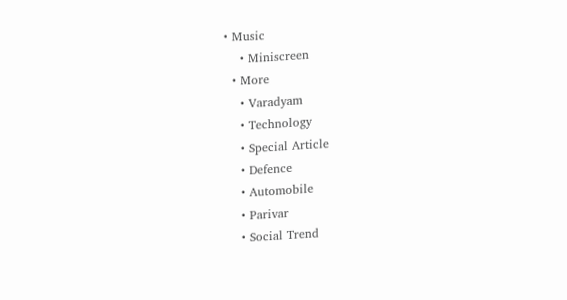• Music
    • Miniscreen
  • More
    • Varadyam
    • Technology
    • Special Article
    • Defence
    • Automobile
    • Parivar
    • Social Trend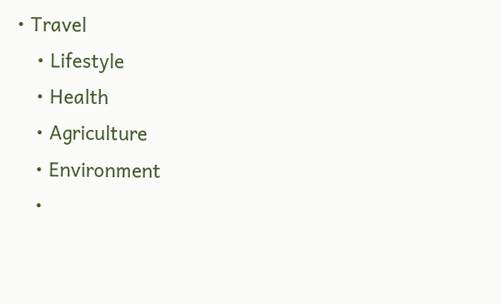• Travel
    • Lifestyle
    • Health
    • Agriculture
    • Environment
    •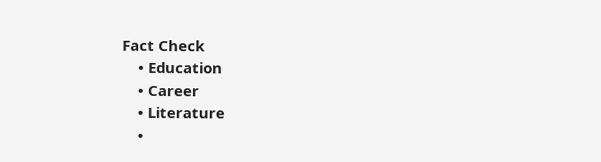Fact Check
    • Education
    • Career
    • Literature
    •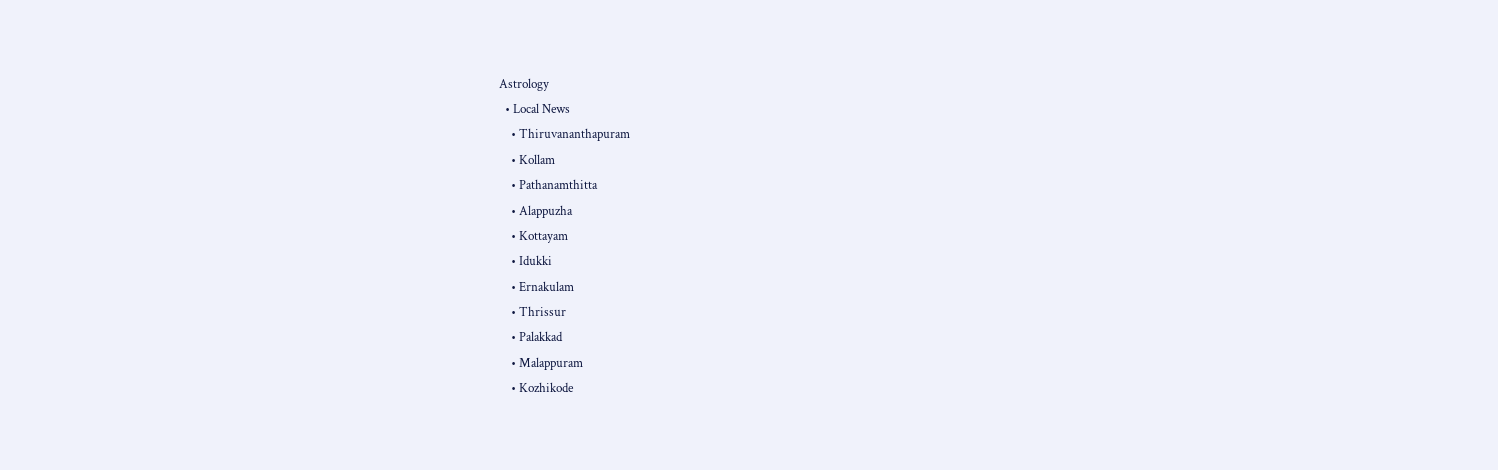Astrology
  • Local News
    • Thiruvananthapuram
    • Kollam
    • Pathanamthitta
    • Alappuzha
    • Kottayam
    • Idukki
    • Ernakulam
    • Thrissur
    • Palakkad
    • Malappuram
    • Kozhikode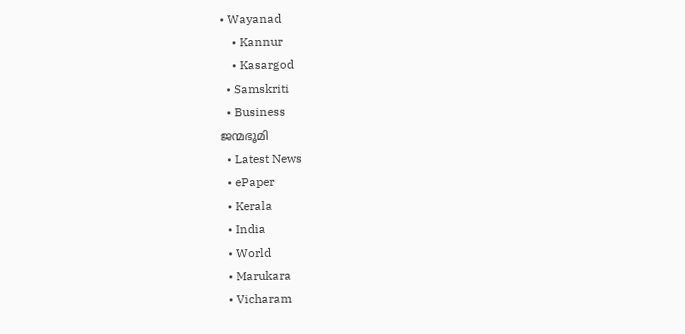• Wayanad
    • Kannur
    • Kasargod
  • Samskriti
  • Business
ജന്മഭൂമി
  • Latest News
  • ePaper
  • Kerala
  • India
  • World
  • Marukara
  • Vicharam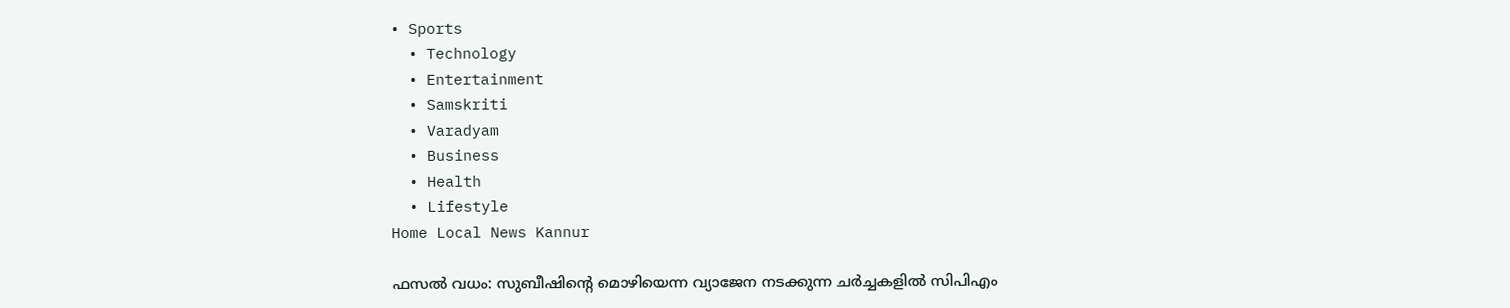• Sports
  • Technology
  • Entertainment
  • Samskriti
  • Varadyam
  • Business
  • Health
  • Lifestyle
Home Local News Kannur

ഫസല്‍ വധം: സുബീഷിന്റെ മൊഴിയെന്ന വ്യാജേന നടക്കുന്ന ചര്‍ച്ചകളില്‍ സിപിഎം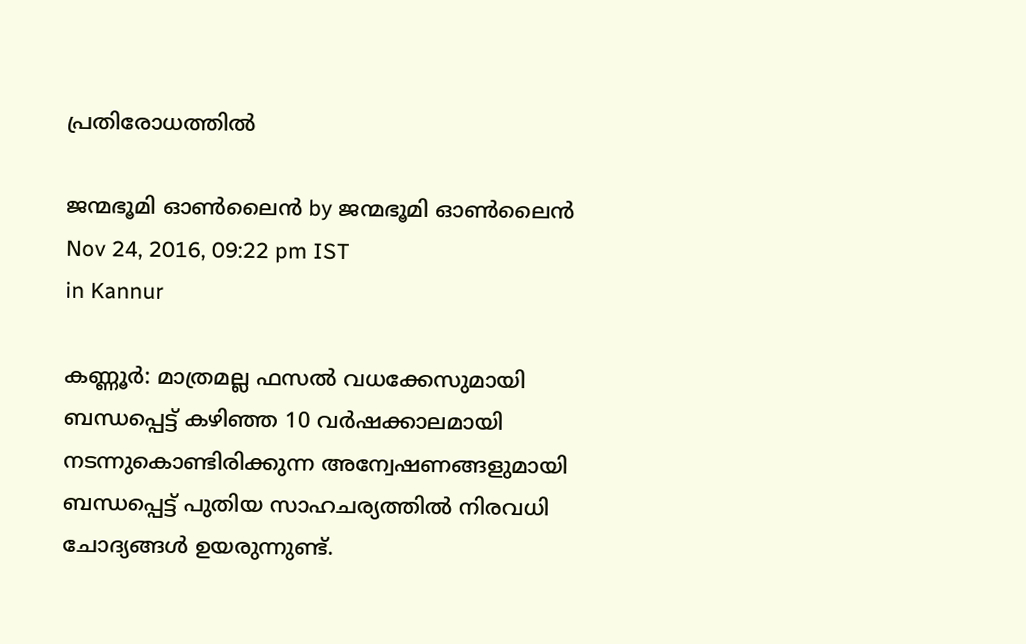പ്രതിരോധത്തില്‍

ജന്മഭൂമി ഓണ്‍ലൈന്‍ by ജന്മഭൂമി ഓണ്‍ലൈന്‍
Nov 24, 2016, 09:22 pm IST
in Kannur

കണ്ണൂര്‍: മാത്രമല്ല ഫസല്‍ വധക്കേസുമായി ബന്ധപ്പെട്ട് കഴിഞ്ഞ 10 വര്‍ഷക്കാലമായി നടന്നുകൊണ്ടിരിക്കുന്ന അന്വേഷണങ്ങളുമായി ബന്ധപ്പെട്ട് പുതിയ സാഹചര്യത്തില്‍ നിരവധി ചോദ്യങ്ങള്‍ ഉയരുന്നുണ്ട്.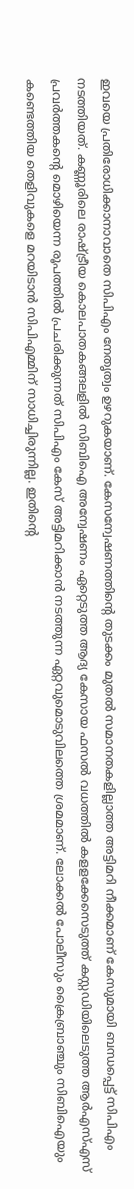ഇവയെ പ്രതിരോധിക്കാനാവാതെ സിപിഎം നേതൃത്വം ഉഴറുകയാണ്. കേസന്വേഷണത്തിന്റെ തുടക്കം മുതല്‍ സമാനതകളില്ലാത്ത അട്ടിമറി നീക്കമാണ് കേസുമായി ബന്ധപ്പെട്ട് സിപിഎം നടത്തിയത്. കണ്ണൂരിലെ രാഷ്‌ട്രീയ കൊലപാതകങ്ങലളില്‍ സിബിഐ അന്വേഷണം ഏറ്റെടുത്ത ആദ്യ കേസായ ഫസല്‍ വധത്തില്‍ കളളക്കേസെടുത്ത് കസ്റ്റഡിയിലെടുത്ത ആര്‍എസ്എസ് പ്രവര്‍ത്തകന്റെ മൊഴിയെന്ന രൂപത്തില്‍ പ്രചരിക്കുന്നത് സിപിഎം കേസ് അട്ടിമറിക്കാന്‍ നടത്തുന്ന ഏറ്റവുമൊടുവിലത്തെ ശ്രമമാണ്. ലോക്കല്‍ പോലീസും ക്രൈബ്രാഞ്ചും സിബിഐയും കണ്ടെത്തിയ തെളിവുകളെ മറയിടാന്‍ സിപിഎമ്മിന് സാധിച്ചിരുന്നില്ല. ഇതിന്റെ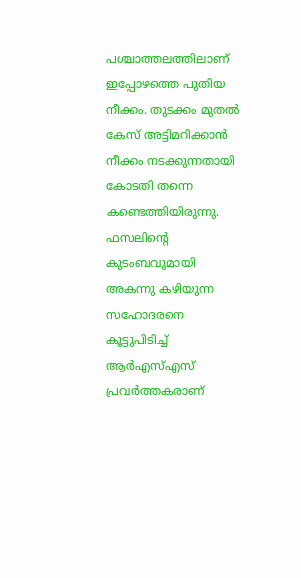പശ്ചാത്തലത്തിലാണ് ഇപ്പോഴത്തെ പുതിയ നീക്കം. തുടക്കം മുതല്‍ കേസ് അട്ടിമറിക്കാന്‍ നീക്കം നടക്കുന്നതായി കോടതി തന്നെ കണ്ടെത്തിയിരുന്നു. ഫസലിന്റെ കുടംബവുമായി അകന്നു കഴിയുന്ന സഹോദരനെ കൂട്ടുപിടിച്ച് ആര്‍എസ്എസ് പ്രവര്‍ത്തകരാണ്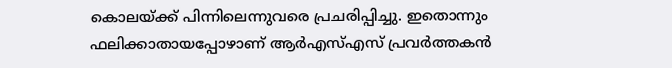കൊലയ്‌ക്ക് പിന്നിലെന്നുവരെ പ്രചരിപ്പിച്ചു. ഇതൊന്നും ഫലിക്കാതായപ്പോഴാണ് ആര്‍എസ്എസ് പ്രവര്‍ത്തകന്‍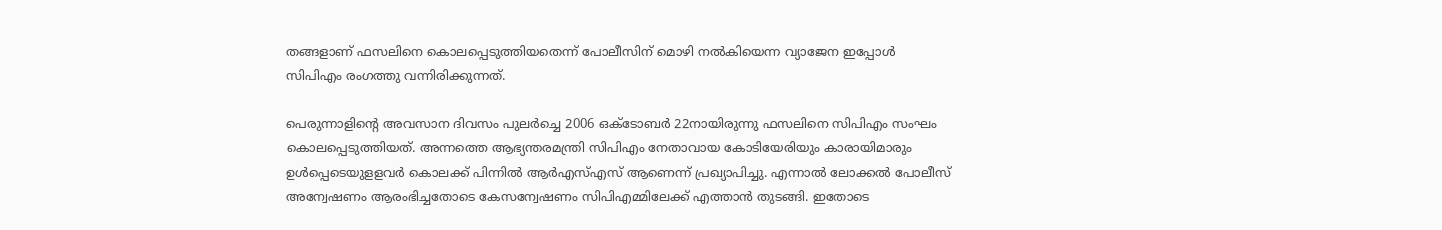തങ്ങളാണ് ഫസലിനെ കൊലപ്പെടുത്തിയതെന്ന് പോലീസിന് മൊഴി നല്‍കിയെന്ന വ്യാജേന ഇപ്പോള്‍ സിപിഎം രംഗത്തു വന്നിരിക്കുന്നത്.

പെരുന്നാളിന്റെ അവസാന ദിവസം പുലര്‍ച്ചെ 2006 ഒക്‌ടോബര്‍ 22നായിരുന്നു ഫസലിനെ സിപിഎം സംഘം കൊലപ്പെടുത്തിയത്. അന്നത്തെ ആഭ്യന്തരമന്ത്രി സിപിഎം നേതാവായ കോടിയേരിയും കാരായിമാരും ഉള്‍പ്പെടെയുളളവര്‍ കൊലക്ക് പിന്നില്‍ ആര്‍എസ്എസ് ആണെന്ന് പ്രഖ്യാപിച്ചു. എന്നാല്‍ ലോക്കല്‍ പോലീസ് അന്വേഷണം ആരംഭിച്ചതോടെ കേസന്വേഷണം സിപിഎമ്മിലേക്ക് എത്താന്‍ തുടങ്ങി. ഇതോടെ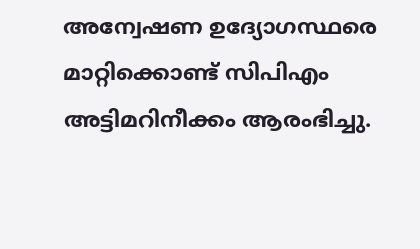അന്വേഷണ ഉദ്യോഗസ്ഥരെ മാറ്റിക്കൊണ്ട് സിപിഎം അട്ടിമറിനീക്കം ആരംഭിച്ചു.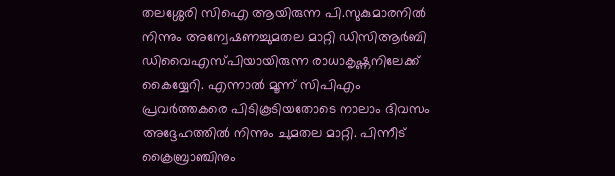തലശ്ശേരി സിഐ ആയിരുന്ന പി.സുകുമാരനില്‍ നിന്നും അന്വേഷണച്ചുമതല മാറ്റി ഡിസിആര്‍ബി ഡിവൈഎസ്പിയായിരുന്ന രാധാകൃഷ്ണനിലേക്ക് കൈയ്യേറി. എന്നാല്‍ മൂന്ന് സിപിഎം പ്രവര്‍ത്തകരെ പിടികൂടിയതോടെ നാലാം ദിവസം അദ്ദേഹത്തില്‍ നിന്നും ചുമതല മാറ്റി. പിന്നീട് ക്രൈബ്രാഞ്ചിനും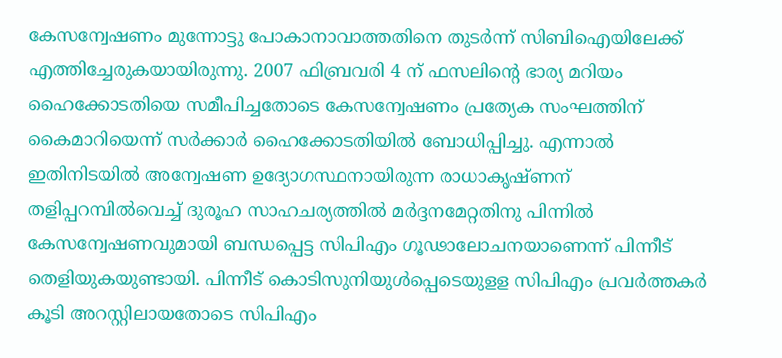കേസന്വേഷണം മുന്നോട്ടു പോകാനാവാത്തതിനെ തുടര്‍ന്ന് സിബിഐയിലേക്ക് എത്തിച്ചേരുകയായിരുന്നു. 2007 ഫിബ്രവരി 4 ന് ഫസലിന്റെ ഭാര്യ മറിയം ഹൈക്കോടതിയെ സമീപിച്ചതോടെ കേസന്വേഷണം പ്രത്യേക സംഘത്തിന് കൈമാറിയെന്ന് സര്‍ക്കാര്‍ ഹൈക്കോടതിയില്‍ ബോധിപ്പിച്ചു. എന്നാല്‍ ഇതിനിടയില്‍ അന്വേഷണ ഉദ്യോഗസ്ഥനായിരുന്ന രാധാകൃഷ്ണന് തളിപ്പറമ്പില്‍വെച്ച് ദുരൂഹ സാഹചര്യത്തില്‍ മര്‍ദ്ദനമേറ്റതിനു പിന്നില്‍ കേസന്വേഷണവുമായി ബന്ധപ്പെട്ട സിപിഎം ഗൂഢാലോചനയാണെന്ന് പിന്നീട് തെളിയുകയുണ്ടായി. പിന്നീട് കൊടിസുനിയുള്‍പ്പെടെയുളള സിപിഎം പ്രവര്‍ത്തകര്‍ കൂടി അറസ്റ്റിലായതോടെ സിപിഎം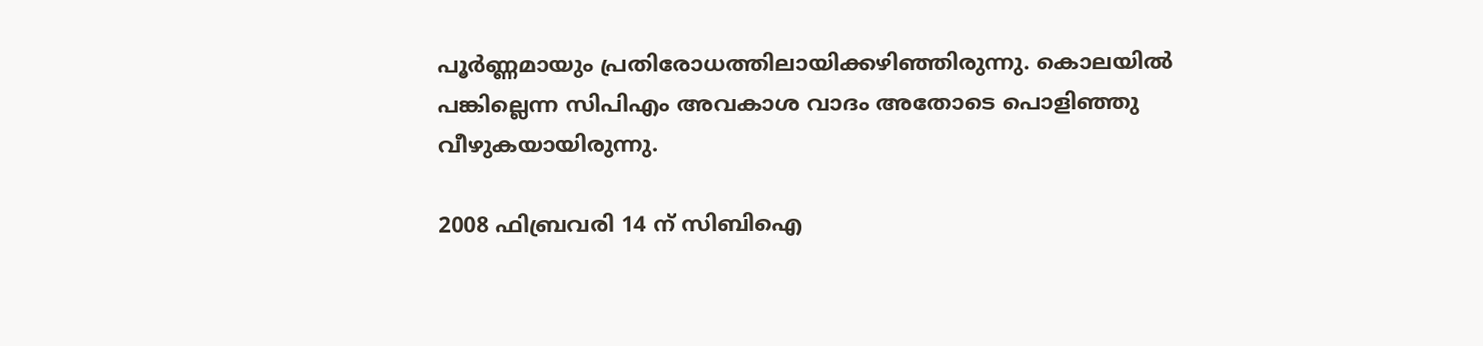പൂര്‍ണ്ണമായും പ്രതിരോധത്തിലായിക്കഴിഞ്ഞിരുന്നു. കൊലയില്‍ പങ്കില്ലെന്ന സിപിഎം അവകാശ വാദം അതോടെ പൊളിഞ്ഞു വീഴുകയായിരുന്നു.

2008 ഫിബ്രവരി 14 ന് സിബിഐ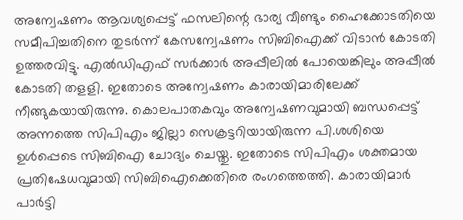അന്വേഷണം ആവശ്യപ്പെട്ട് ഫസലിന്റെ ഭാര്യ വീണ്ടും ഹൈക്കോടതിയെ സമീപിച്ചതിനെ തുടര്‍ന്ന് കേസന്വേഷണം സിബിഐക്ക് വിടാന്‍ കോടതി ഉത്തരവിട്ടു. എല്‍ഡിഎഫ് സര്‍ക്കാര്‍ അപ്പീലില്‍ പോയെങ്കിലും അപ്പീല്‍ കോടതി തളളി. ഇതോടെ അന്വേഷണം കാരായിമാരിലേക്ക് നീങ്ങുകയായിരുന്നു. കൊലപാതകവും അന്വേഷണവുമായി ബന്ധപ്പെട്ട് അന്നത്തെ സിപിഎം ജില്ലാ സെക്രട്ടറിയായിരുന്ന പി.ശശിയെ ഉള്‍പ്പെടെ സിബിഐ ചോദ്യം ചെയ്തു. ഇതോടെ സിപിഎം ശക്തമായ പ്രതിഷേധവുമായി സിബിഐക്കെതിരെ രംഗത്തെത്തി. കാരായിമാര്‍ പാര്‍ട്ടി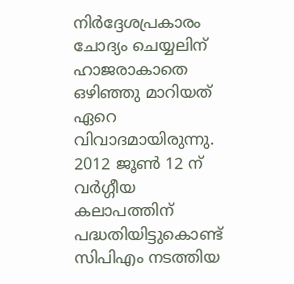നിര്‍ദ്ദേശപ്രകാരം ചോദ്യം ചെയ്യലിന് ഹാജരാകാതെ ഒഴിഞ്ഞു മാറിയത് ഏറെ വിവാദമായിരുന്നു. 2012 ജൂണ്‍ 12 ന് വര്‍ഗ്ഗീയ കലാപത്തിന് പദ്ധതിയിട്ടുകൊണ്ട് സിപിഎം നടത്തിയ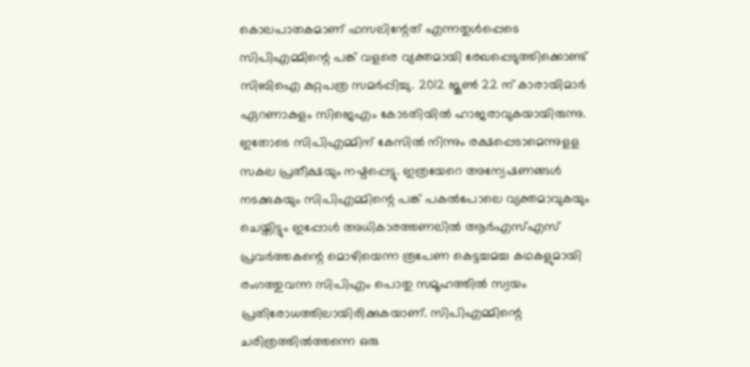കൊലപാതകമാണ് ഫസലിന്റേത് എന്നതുള്‍പ്പെടെ സിപിഎമ്മിന്റെ പങ്ക് വളരെ വ്യക്തമായി രേഖപ്പെടുത്തിക്കൊണ്ട് സിബിഐ കുറ്റപത്ര സമര്‍പ്പിച്ചു. 2012 ജൂണ്‍ 22 ന് കാരായിമാര്‍ ഏറണാകുളം സിജെഎം കോടതിയില്‍ ഹാജരാവുകയായിരുന്നു. ഇതോടെ സിപിഎമ്മിന് കേസില്‍ നിന്നും രക്ഷപ്പെടാമെന്നുളള സകല പ്രതീക്ഷയും നഷ്ടപ്പെട്ടു. ഇത്രയേറെ അന്വേഷണങ്ങള്‍ നടക്കുകയും സിപിഎമ്മിന്റെ പങ്ക് പകല്‍പോലെ വ്യക്തമാവുകയും ചെയ്തിട്ടും ഇപ്പോള്‍ അധികാരത്തണലില്‍ ആര്‍എസ്എസ് പ്രവര്‍ത്തകന്റെ മൊഴിയെന്ന രൂപേണ കെട്ടച്ചമച്ച കഥകളുമായി രംഗത്തുവന്ന സിപിഎം പൊതു സമൂഹത്തില്‍ സ്വയം പ്രതിരോധത്തിലായിരിക്കുകയാണ്. സിപിഎമ്മിന്റെ ചരിത്രത്തില്‍ത്തന്നെ ഒരു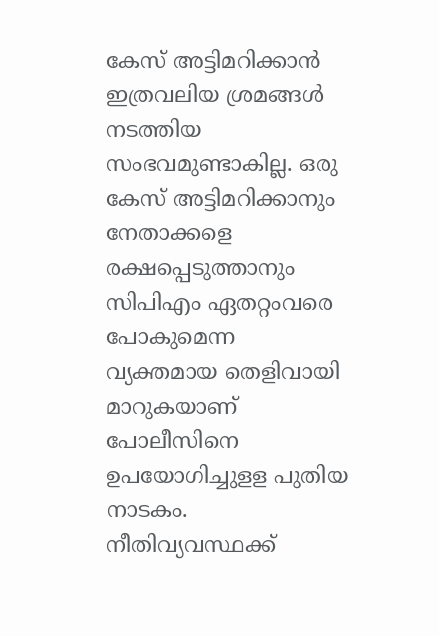കേസ് അട്ടിമറിക്കാന്‍ ഇത്രവലിയ ശ്രമങ്ങള്‍ നടത്തിയ സംഭവമുണ്ടാകില്ല. ഒരു കേസ് അട്ടിമറിക്കാനും നേതാക്കളെ രക്ഷപ്പെടുത്താനും സിപിഎം ഏതറ്റംവരെ പോകുമെന്ന വ്യക്തമായ തെളിവായി മാറുകയാണ് പോലീസിനെ ഉപയോഗിച്ചുളള പുതിയ നാടകം. നീതിവ്യവസ്ഥക്ക്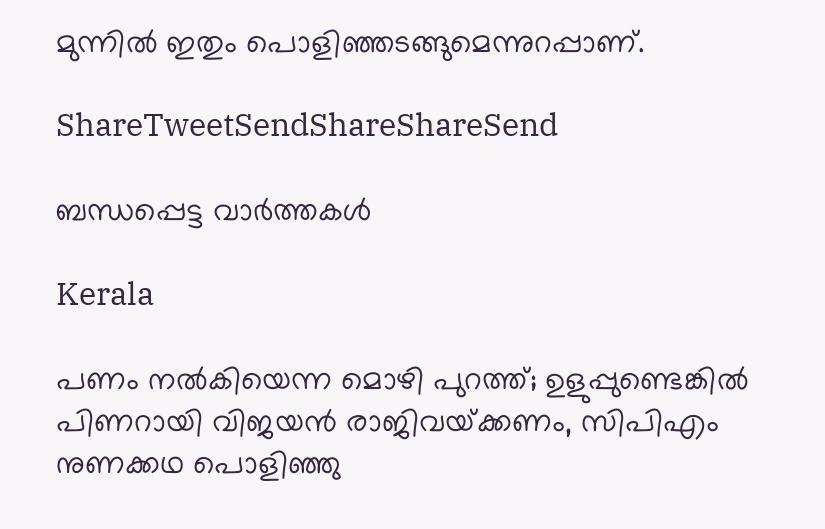മുന്നില്‍ ഇതും പൊളിഞ്ഞടങ്ങുമെന്നുറപ്പാണ്.

ShareTweetSendShareShareSend

ബന്ധപ്പെട്ട വാര്‍ത്തകള്‍

Kerala

പണം നൽകിയെന്ന മൊഴി പുറത്ത്; ഉളുപ്പുണ്ടെങ്കിൽ പിണറായി വിജയൻ രാജിവയ്‌ക്കണം, സിപിഎം നുണക്കഥ പൊളിഞ്ഞു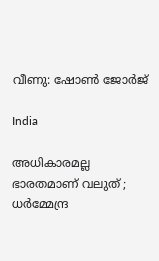വീണു: ഷോൺ ജോർജ്

India

അധികാരമല്ല ഭാരതമാണ് വലുത് ; ധർമ്മേന്ദ്ര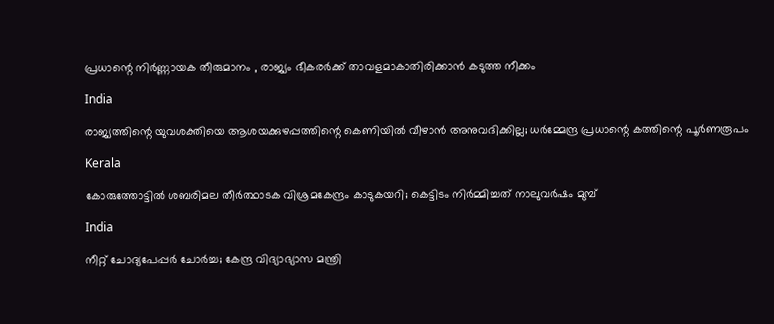പ്രധാന്റെ നിർണ്ണായക തീരുമാനം , രാജ്യം ഭീകരർക്ക് താവളമാകാതിരിക്കാൻ കടുത്ത നീക്കം

India

രാജ്യത്തിന്റെ യുവശക്തിയെ ആശയക്കുഴപ്പത്തിന്റെ കെണിയിൽ വീഴാൻ അനുവദിക്കില്ല; ധർമ്മേന്ദ്ര പ്രധാന്റെ കത്തിന്റെ പൂർണരൂപം

Kerala

കോരുത്തോട്ടില്‍ ശബരിമല തീര്‍ത്ഥാടക വിശ്രമകേന്ദ്രം കാടുകയറി; കെട്ടിടം നിര്‍മ്മിച്ചത് നാലുവര്‍ഷം മുമ്പ്

India

നീറ്റ് ചോദ്യപേപ്പർ ചോർച്ച; കേന്ദ്ര വിദ്യാഭ്യാസ മന്ത്രി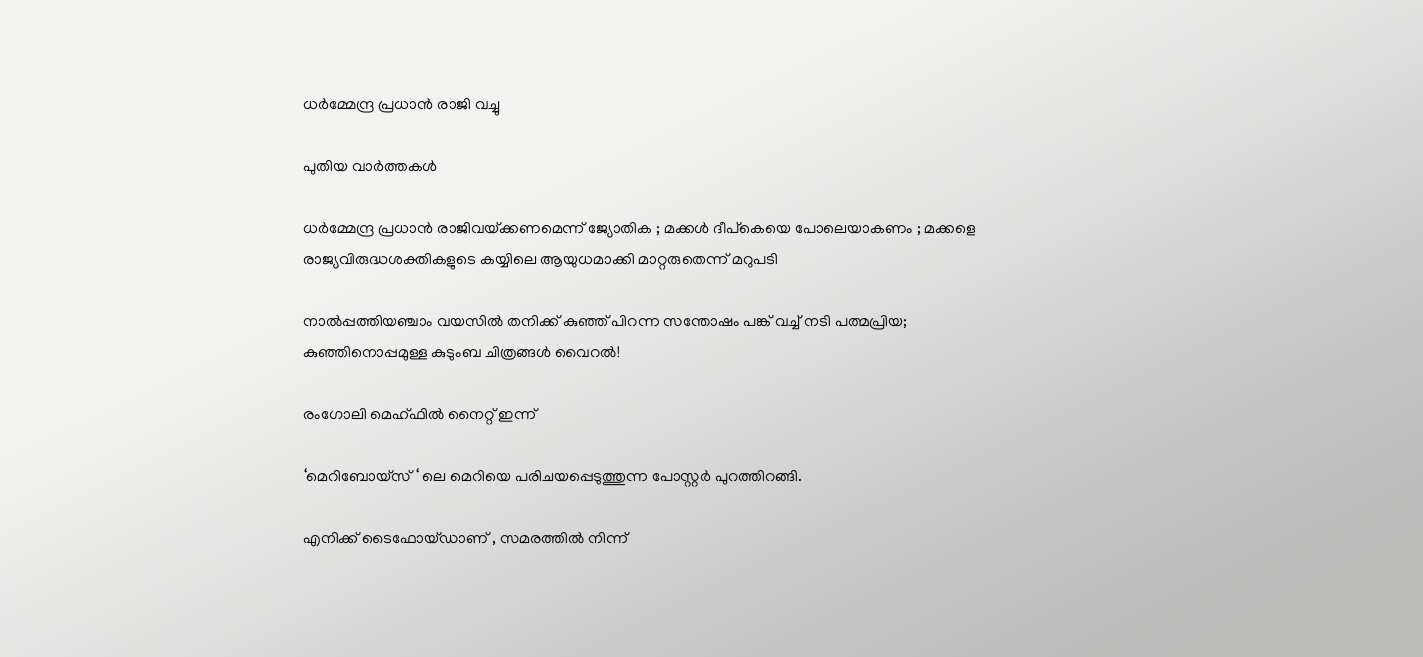ധർമ്മേന്ദ്ര പ്രധാൻ രാജി വച്ചു

പുതിയ വാര്‍ത്തകള്‍

ധർമ്മേന്ദ്ര പ്രധാൻ രാജിവയ്‌ക്കണമെന്ന് ജ്യോതിക ; മക്കൾ ദീപ്കെയെ പോലെയാകണം ; മക്കളെ രാജ്യവിരുദ്ധശക്തികളുടെ കയ്യിലെ ആയുധമാക്കി മാറ്റരുതെന്ന് മറുപടി

നാൽപ്പത്തിയഞ്ചാം വയസിൽ തനിക്ക് കുഞ്ഞ് പിറന്ന സന്തോഷം പങ്ക് വച്ച് നടി പത്മപ്രിയ; കുഞ്ഞിനൊപ്പമുള്ള കുടുംബ ചിത്രങ്ങൾ വൈറൽ!

രംഗോലി മെഹ്ഫിൽ നൈറ്റ് ഇന്ന്

‘മെറിബോയ്സ് ‘ ലെ മെറിയെ പരിചയപ്പെടുത്തുന്ന പോസ്റ്റർ പുറത്തിറങ്ങി.

എനിക്ക് ടൈഫോയ്ഡാണ് , സമരത്തിൽ നിന്ന്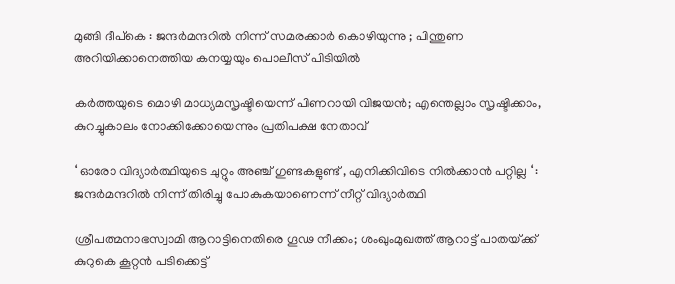മുങ്ങി ദീപ്കെ : ജന്ദർമന്ദറിൽ നിന്ന് സമരക്കാർ കൊഴിയുന്നു ; പിന്തുണ അറിയിക്കാനെത്തിയ കനയ്യയും പൊലീസ് പിടിയിൽ

കർത്തയുടെ മൊഴി മാധ്യമസൃഷ്ടിയെന്ന് പിണറായി വിജയൻ; എന്തെല്ലാം സൃഷ്ടിക്കാം, കുറച്ചുകാലം നോക്കിക്കോയെന്നും പ്രതിപക്ഷ നേതാവ്

‘ ഓരോ വിദ്യാർത്ഥിയുടെ ചുറ്റും അഞ്ച് ഗുണ്ടകളുണ്ട് , എനിക്കിവിടെ നിൽക്കാൻ പറ്റില്ല ‘ : ജന്ദർമന്ദറിൽ നിന്ന് തിരിച്ചു പോകുകയാണെന്ന് നീറ്റ് വിദ്യാർത്ഥി

ശ്രീപത്മനാഭസ്വാമി ആറാട്ടിനെതിരെ ഗൂഢ നീക്കം; ശംഖുംമുഖത്ത് ആറാട്ട് പാതയ്‌ക്ക് കുറുകെ കൂറ്റന്‍ പടിക്കെട്ട്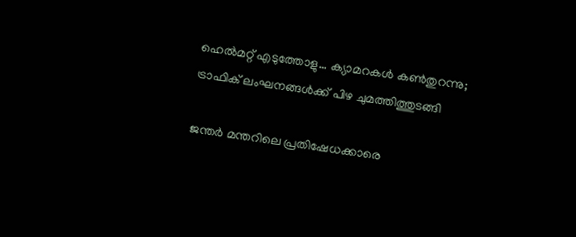ഹെല്‍മറ്റ് എടുത്തോളു… ക്യാമറകള്‍ കണ്‍തുറന്നു; ട്രാഫിക് ലംഘനങ്ങള്‍ക്ക് പിഴ ചുമത്തിത്തുടങ്ങി

ജന്തർ മന്തറിലെ പ്രതിഷേധക്കാരെ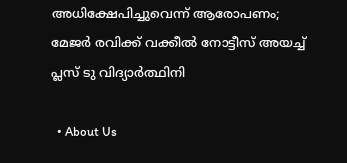അധിക്ഷേപിച്ചുവെന്ന് ആരോപണം; മേജർ രവിക്ക് വക്കീൽ നോട്ടീസ് അയച്ച് പ്ലസ് ടു വിദ്യാർത്ഥിനി

  • About Us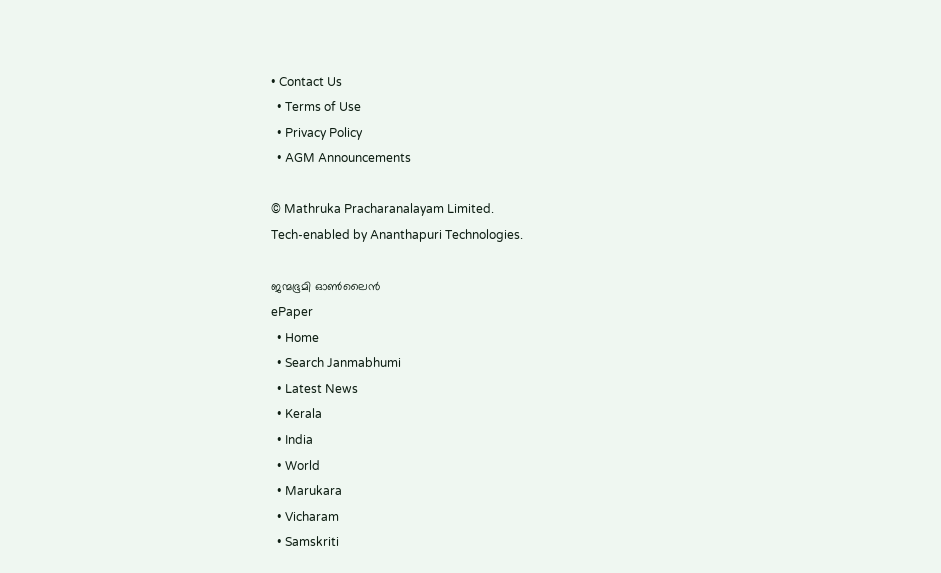• Contact Us
  • Terms of Use
  • Privacy Policy
  • AGM Announcements

© Mathruka Pracharanalayam Limited.
Tech-enabled by Ananthapuri Technologies.

ജന്മഭൂമി ഓണ്‍ലൈന്‍
ePaper
  • Home
  • Search Janmabhumi
  • Latest News
  • Kerala
  • India
  • World
  • Marukara
  • Vicharam
  • Samskriti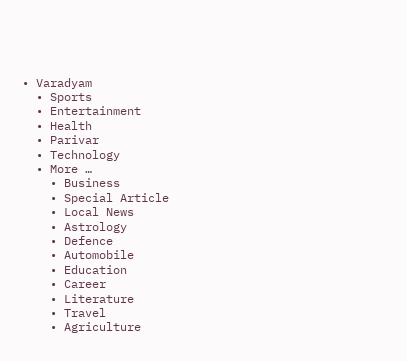• Varadyam
  • Sports
  • Entertainment
  • Health
  • Parivar
  • Technology
  • More …
    • Business
    • Special Article
    • Local News
    • Astrology
    • Defence
    • Automobile
    • Education
    • Career
    • Literature
    • Travel
    • Agriculture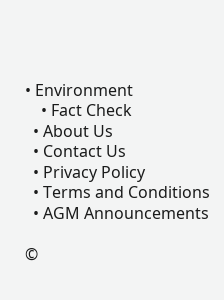• Environment
    • Fact Check
  • About Us
  • Contact Us
  • Privacy Policy
  • Terms and Conditions
  • AGM Announcements

©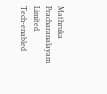Mathruka Pracharanalayam Limited.
Tech-enabled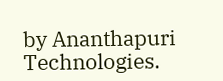by Ananthapuri Technologies.